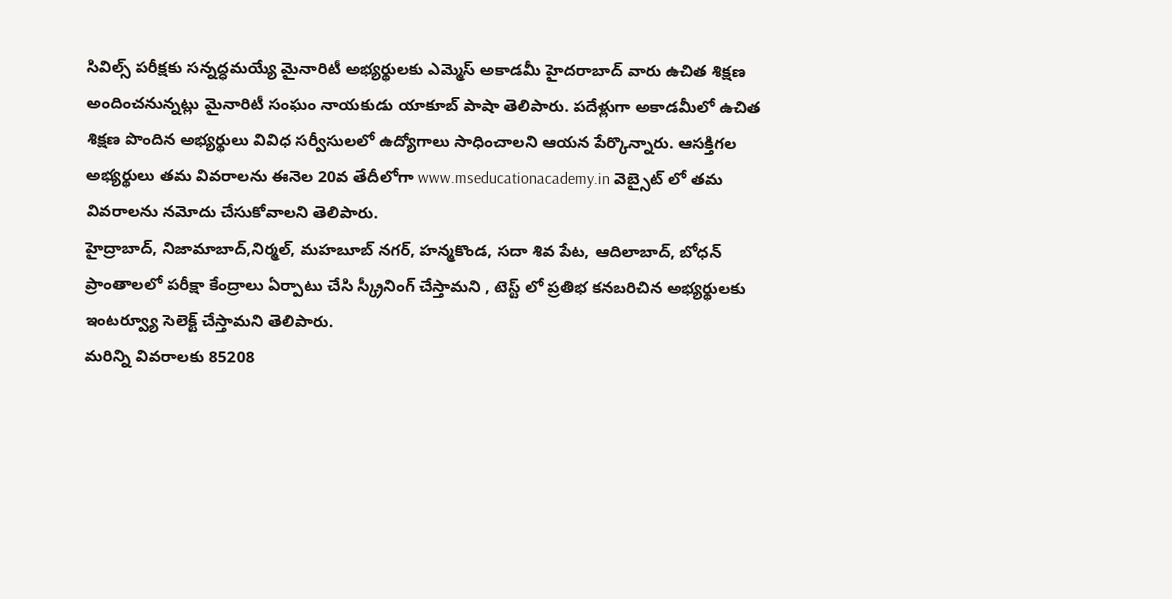సివిల్స్ పరీక్షకు సన్నద్ధమయ్యే మైనారిటీ అభ్యర్థులకు ఎమ్మెస్ అకాడమీ హైదరాబాద్ వారు ఉచిత శిక్షణ అందించనున్నట్లు మైనారిటీ సంఘం నాయకుడు యాకూబ్ పాషా తెలిపారు. పదేళ్లుగా అకాడమీలో ఉచిత శిక్షణ పొందిన అభ్యర్థులు వివిధ సర్వీసులలో ఉద్యోగాలు సాధించాలని ఆయన పేర్కొన్నారు. ఆసక్తిగల అభ్యర్థులు తమ వివరాలను ఈనెల 20వ తేదీలోగా www.mseducationacademy.in వెబ్సైట్ లో తమ వివరాలను నమోదు చేసుకోవాలని తెలిపారు.
హైద్రాబాద్, నిజామాబాద్,నిర్మల్, మహబూబ్ నగర్, హన్మకొండ, సదా శివ పేట, ఆదిలాబాద్, బోధన్ ప్రాంతాలలో పరీక్షా కేంద్రాలు ఏర్పాటు చేసి స్క్రీనింగ్ చేస్తామని , టెస్ట్ లో ప్రతిభ కనబరిచిన అభ్యర్థులకు ఇంటర్వ్యూ సెలెక్ట్ చేస్తామని తెలిపారు.
మరిన్ని వివరాలకు 85208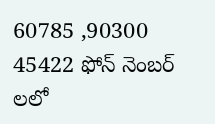60785 ,90300 45422 ఫోన్ నెంబర్ లలో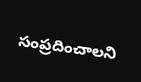సంప్రదించాలని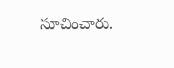సూచించారు.